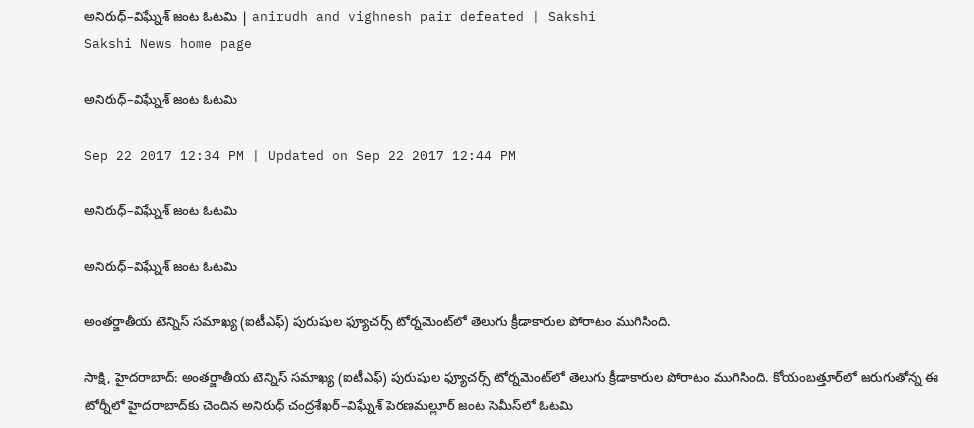అనిరుధ్‌–విఘ్నేశ్‌ జంట ఓటమి | anirudh and vighnesh pair defeated | Sakshi
Sakshi News home page

అనిరుధ్‌–విఘ్నేశ్‌ జంట ఓటమి

Sep 22 2017 12:34 PM | Updated on Sep 22 2017 12:44 PM

అనిరుధ్‌–విఘ్నేశ్‌ జంట ఓటమి

అనిరుధ్‌–విఘ్నేశ్‌ జంట ఓటమి

అంతర్జాతీయ టెన్నిస్‌ సమాఖ్య (ఐటీఎఫ్‌) పురుషుల ఫ్యూచర్స్‌ టోర్నమెంట్‌లో తెలుగు క్రీడాకారుల పోరాటం ముగిసింది.

సాక్షి, హైదరాబాద్‌: అంతర్జాతీయ టెన్నిస్‌ సమాఖ్య (ఐటీఎఫ్‌) పురుషుల ఫ్యూచర్స్‌ టోర్నమెంట్‌లో తెలుగు క్రీడాకారుల పోరాటం ముగిసింది. కోయంబత్తూర్‌లో జరుగుతోన్న ఈ టోర్నీలో హైదరాబాద్‌కు చెందిన అనిరుధ్‌ చంద్రశేఖర్‌–విఘ్నేశ్‌ పెరణమల్లూర్‌ జంట సెమీస్‌లో ఓటమి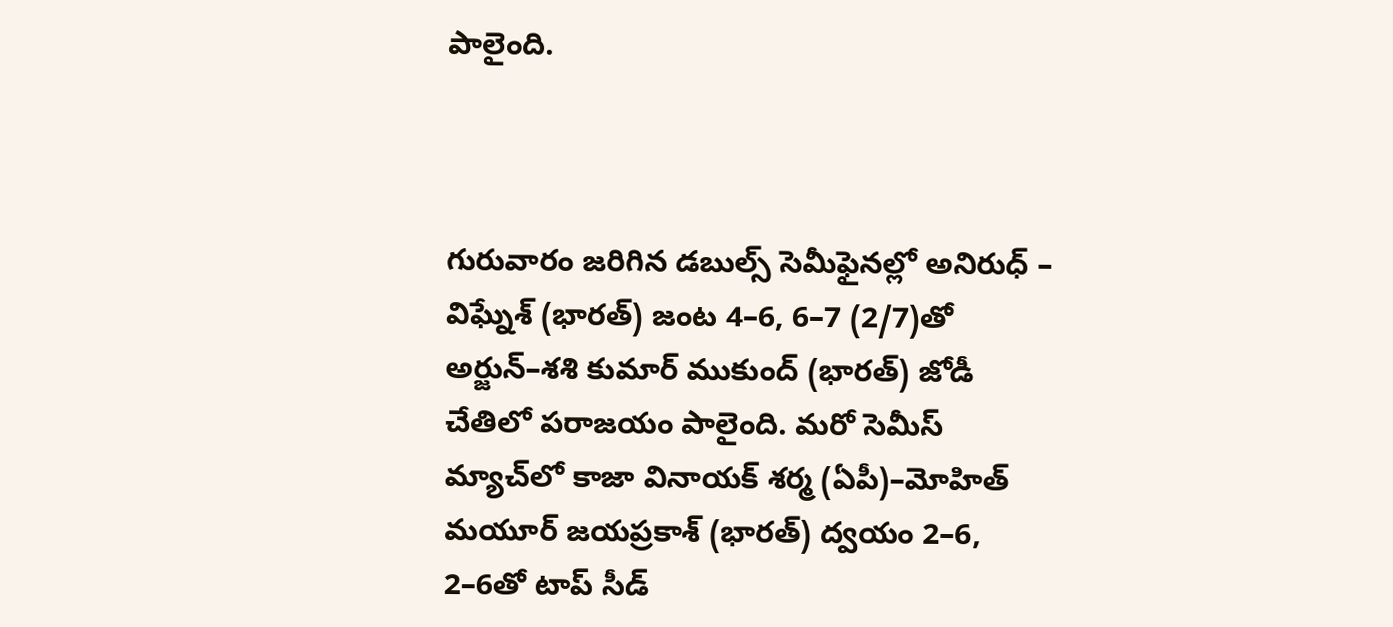పాలైంది.



గురువారం జరిగిన డబుల్స్‌ సెమీఫైనల్లో అనిరుధ్‌ – విఘ్నేశ్‌ (భారత్‌) జంట 4–6, 6–7 (2/7)తో అర్జున్‌–శశి కుమార్‌ ముకుంద్‌ (భారత్‌) జోడీ చేతిలో పరాజయం పాలైంది. మరో సెమీస్‌ మ్యాచ్‌లో కాజా వినాయక్‌ శర్మ (ఏపీ)–మోహిత్‌ మయూర్‌ జయప్రకాశ్‌ (భారత్‌) ద్వయం 2–6, 2–6తో టాప్‌ సీడ్‌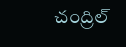చంద్రిల్‌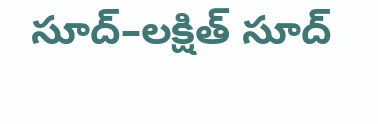సూద్‌–లక్షిత్‌ సూద్‌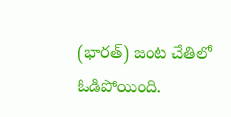(భారత్‌) జంట చేతిలో ఓడిపోయింది.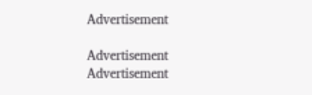Advertisement

Advertisement
Advertisement